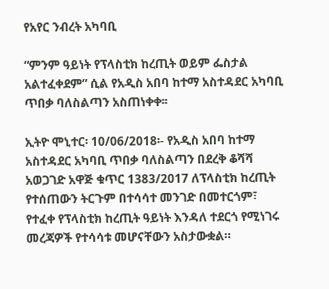የአየር ንብረት አካባቢ

“ምንም ዓይነት የፕላስቲክ ከረጢት ወይም ፌስታል አልተፈቀደም” ሲል የአዲስ አበባ ከተማ አስተዳደር አካባቢ ጥበቃ ባለስልጣን አስጠነቀቀ፡፡

ኢትዮ ሞኒተር፡ 10/06/2018፡- የአዲስ አበባ ከተማ አስተዳደር አካባቢ ጥበቃ ባለስልጣን በደረቅ ቆሻሻ አወጋገድ አዋጅ ቁጥር 1383/2017 ለፕላስቲክ ከረጢት የተሰጠውን ትርጉም በተሳሳተ መንገድ በመተርጎም፣ የተፈቀ የፕላስቲክ ከረጢት ዓይነት እንዳለ ተደርጎ የሚነገሩ መረጃዎች የተሳሳቱ መሆናቸውን አስታውቋል።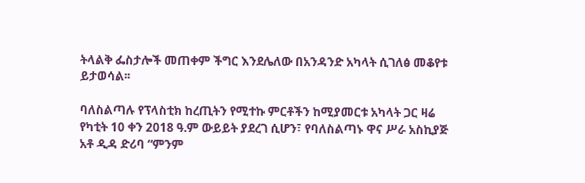ትላልቅ ፌስታሎች መጠቀም ችግር እንደሌለው በአንዳንድ አካላት ሲገለፅ መቆየቱ ይታወሳል፡፡

ባለስልጣሉ የፕላስቲክ ከረጢትን የሚተኩ ምርቶችን ከሚያመርቱ አካላት ጋር ዛሬ የካቲት 10 ቀን 2018 ዓ.ም ውይይት ያደረገ ሲሆን፣ የባለስልጣኑ ዋና ሥራ አስኪያጅ አቶ ዲዳ ድሪባ “ምንም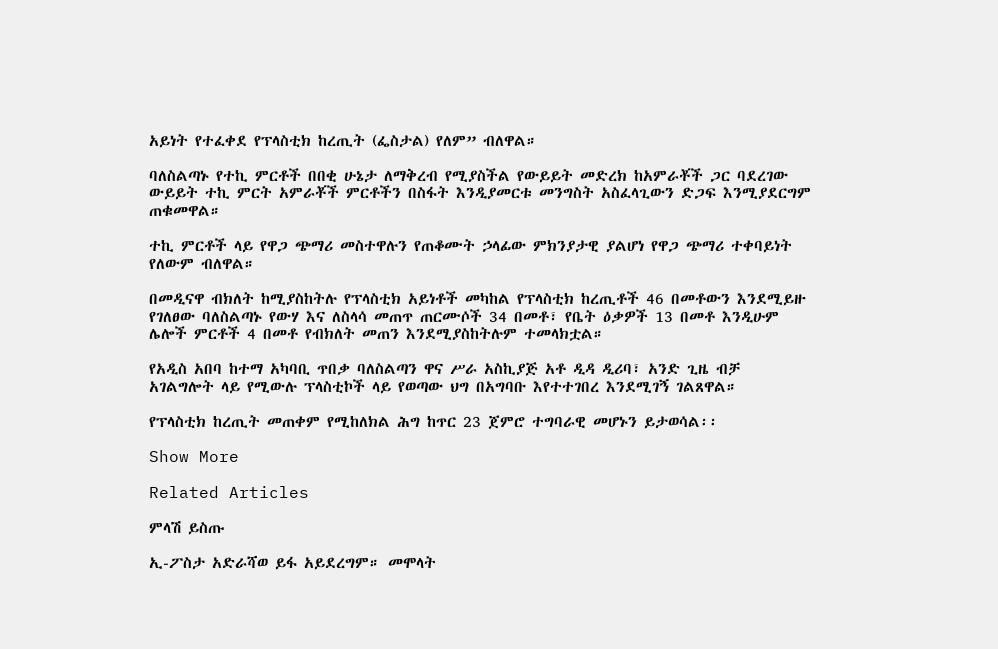አይነት የተፈቀደ የፕላስቲክ ከረጢት (ፌስታል) የለም” ብለዋል።

ባለስልጣኑ የተኪ ምርቶች በበቂ ሁኔታ ለማቅረብ የሚያስችል የውይይት መድረክ ከአምራቾች ጋር ባደረገው ውይይት ተኪ ምርት አምራቾች ምርቶችን በስፋት እንዲያመርቱ መንግስት አስፈላጊውን ድጋፍ እንሚያደርግም ጠቁመዋል።

ተኪ ምርቶች ላይ የዋጋ ጭማሪ መስተዋሉን የጠቆሙት ኃላፊው ምክንያታዊ ያልሆነ የዋጋ ጭማሪ ተቀባይነት የለውም ብለዋል።

በመዲናዋ ብክለት ከሚያስከትሉ የፕላስቲክ አይነቶች መካከል የፕላስቲክ ከረጢቶች 46 በመቶውን እንደሚይዙ የገለፀው ባለስልጣኑ የውሃ እና ለስላሳ መጠጥ ጠርሙሶች 34 በመቶ፣ የቤት ዕቃዎች 13 በመቶ እንዲሁም ሌሎች ምርቶች 4 በመቶ የብክለት መጠን እንደሚያስከትሉም ተመላክቷል።

የአዲስ አበባ ከተማ አካባቢ ጥበቃ ባለስልጣን ዋና ሥራ አስኪያጅ አቶ ዲዳ ዲሪባ፣ አንድ ጊዜ ብቻ አገልግሎት ላይ የሚውሉ ፕላስቲኮች ላይ የወጣው ህግ በአግባቡ እየተተገበረ እንደሚገኝ ገልጸዋል።

የፕላስቲክ ከረጢት መጠቀም የሚከለክል ሕግ ከጥር 23 ጀምሮ ተግባራዊ መሆኑን ይታወሳል፡፡

Show More

Related Articles

ምላሽ ይስጡ

ኢ-ፖስታ አድራሻወ ይፋ አይደረግም። መሞላት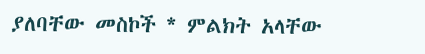ያለባቸው መስኮች * ምልክት አላቸው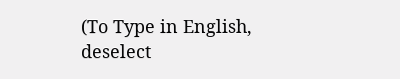(To Type in English, deselect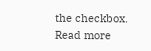the checkbox. Read more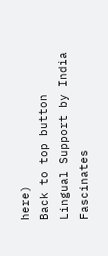here)
Back to top button
Lingual Support by India Fascinates